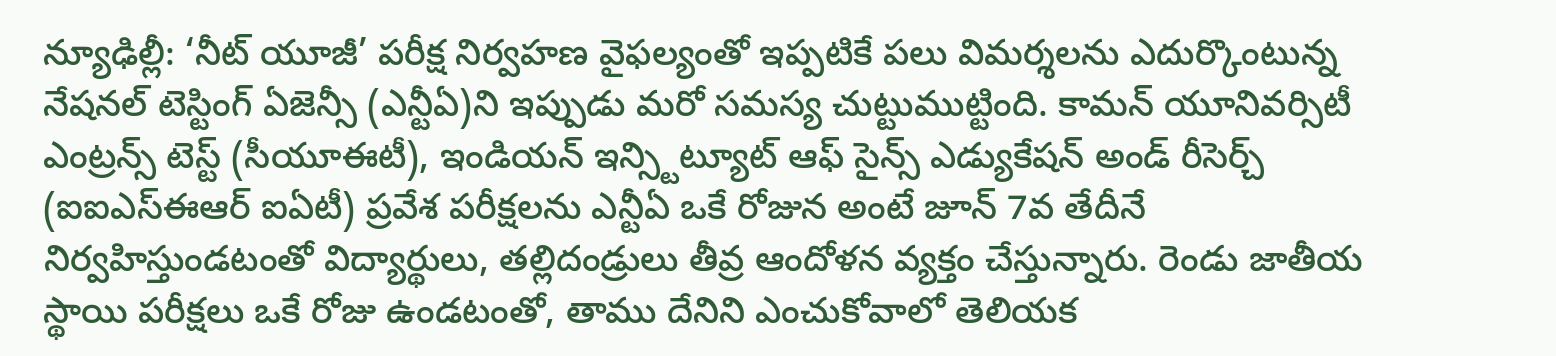న్యూఢిల్లీ: ‘నీట్ యూజీ’ పరీక్ష నిర్వహణ వైఫల్యంతో ఇప్పటికే పలు విమర్శలను ఎదుర్కొంటున్న నేషనల్ టెస్టింగ్ ఏజెన్సీ (ఎన్టీఏ)ని ఇప్పుడు మరో సమస్య చుట్టుముట్టింది. కామన్ యూనివర్సిటీ ఎంట్రన్స్ టెస్ట్ (సీయూఈటీ), ఇండియన్ ఇన్స్టిట్యూట్ ఆఫ్ సైన్స్ ఎడ్యుకేషన్ అండ్ రీసెర్చ్ (ఐఐఎస్ఈఆర్ ఐఏటీ) ప్రవేశ పరీక్షలను ఎన్టీఏ ఒకే రోజున అంటే జూన్ 7వ తేదీనే నిర్వహిస్తుండటంతో విద్యార్థులు, తల్లిదండ్రులు తీవ్ర ఆందోళన వ్యక్తం చేస్తున్నారు. రెండు జాతీయ స్థాయి పరీక్షలు ఒకే రోజు ఉండటంతో, తాము దేనిని ఎంచుకోవాలో తెలియక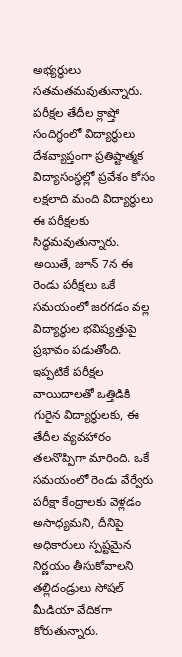అభ్యర్థులు సతమతమవుతున్నారు.
పరీక్షల తేదీల క్లాష్తో సందిగ్ధంలో విద్యార్థులు
దేశవ్యాప్తంగా ప్రతిష్టాత్మక విద్యాసంస్థల్లో ప్రవేశం కోసం లక్షలాది మంది విద్యార్థులు ఈ పరీక్షలకు సిద్ధమవుతున్నారు. అయితే, జూన్ 7న ఈ రెండు పరీక్షలు ఒకే సమయంలో జరగడం వల్ల విద్యార్థుల భవిష్యత్తుపై ప్రభావం పడుతోంది. ఇప్పటికే పరీక్షల వాయిదాలతో ఒత్తిడికి గురైన విద్యార్థులకు, ఈ తేదీల వ్యవహారం తలనొప్పిగా మారింది. ఒకే సమయంలో రెండు వేర్వేరు పరీక్షా కేంద్రాలకు వెళ్లడం అసాధ్యమని, దీనిపై అధికారులు స్పష్టమైన నిర్ణయం తీసుకోవాలని తల్లిదండ్రులు సోషల్ మీడియా వేదికగా కోరుతున్నారు.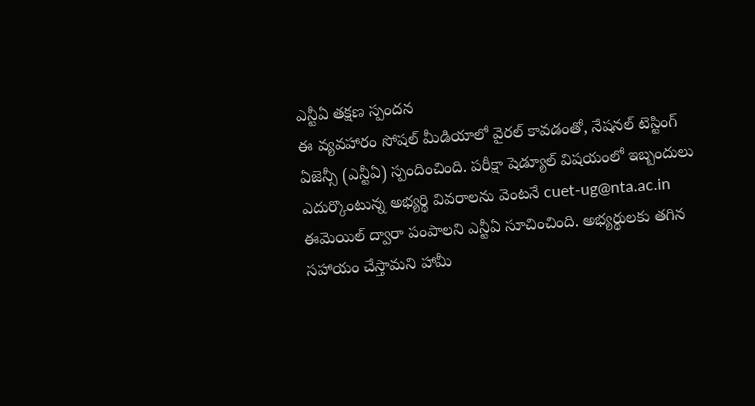ఎన్టీఏ తక్షణ స్పందన
ఈ వ్యవహారం సోషల్ మీడియాలో వైరల్ కావడంతో, నేషనల్ టెస్టింగ్ ఏజెన్సీ (ఎన్టీఏ) స్పందించింది. పరీక్షా షెడ్యూల్ విషయంలో ఇబ్బందులు ఎదుర్కొంటున్న అభ్యర్థి వివరాలను వెంటనే cuet-ug@nta.ac.in ఈమెయిల్ ద్వారా పంపాలని ఎన్టీఏ సూచించింది. అభ్యర్థులకు తగిన సహాయం చేస్తామని హామీ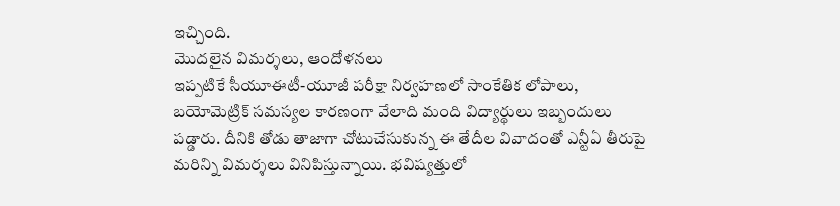ఇచ్చింది.
మొదలైన విమర్శలు, ఆందోళనలు
ఇప్పటికే సీయూఈటీ-యూజీ పరీక్షా నిర్వహణలో సాంకేతిక లోపాలు, బయోమెట్రిక్ సమస్యల కారణంగా వేలాది మంది విద్యార్థులు ఇబ్బందులు పడ్డారు. దీనికి తోడు తాజాగా చోటుచేసుకున్న ఈ తేదీల వివాదంతో ఎన్టీఏ తీరుపై మరిన్ని విమర్శలు వినిపిస్తున్నాయి. భవిష్యత్తులో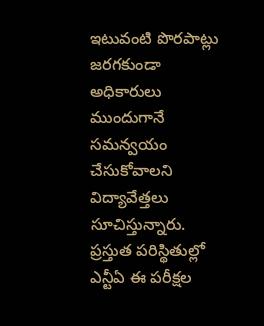ఇటువంటి పొరపాట్లు జరగకుండా అధికారులు ముందుగానే సమన్వయం చేసుకోవాలని విద్యావేత్తలు సూచిస్తున్నారు. ప్రస్తుత పరిస్థితుల్లో ఎన్టీఏ ఈ పరీక్షల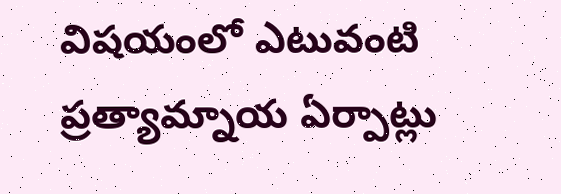విషయంలో ఎటువంటి ప్రత్యామ్నాయ ఏర్పాట్లు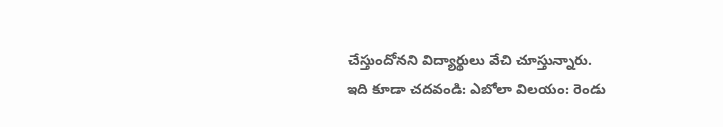చేస్తుందోనని విద్యార్థులు వేచి చూస్తున్నారు.
ఇది కూడా చదవండి: ఎబోలా విలయం: రెండు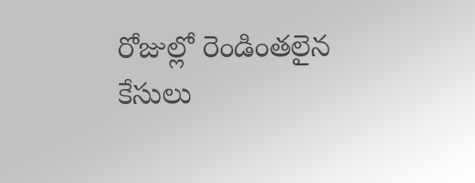రోజుల్లో రెండింతలైన కేసులు